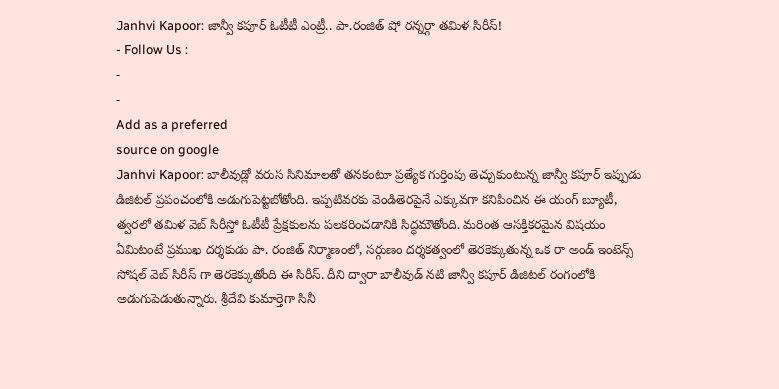Janhvi Kapoor: జాన్వీ కపూర్ ఓటీటీ ఎంట్రీ.. పా.రంజిత్ షో రన్నర్గా తమిళ సిరీస్!
- Follow Us :
-
-
Add as a preferred
source on google
Janhvi Kapoor: బాలీవుడ్లో వరుస సినిమాలతో తనకంటూ ప్రత్యేక గుర్తింపు తెచ్చుకుంటున్న జాన్వీ కపూర్ ఇప్పుడు డిజిటల్ ప్రపంచంలోకి అడుగుపెట్టబోతోంది. ఇప్పటివరకు వెండితెరపైనే ఎక్కువగా కనిపించిన ఈ యంగ్ బ్యూటీ, త్వరలో తమిళ వెబ్ సిరీస్తో ఓటీటీ ప్రేక్షకులను పలకరించడానికి సిద్ధమౌతోంది. మరింత ఆసక్తికరమైన విషయం ఏమిటంటే ప్రముఖ దర్శకుడు పా. రంజిత్ నిర్మాణంలో, సర్గుణం దర్శకత్వంలో తెరకెక్కుతున్న ఒక రా అండ్ ఇంటెన్స్ సోషల్ వెబ్ సిరీస్ గా తెరకెక్కుతోంది ఈ సిరీస్. దీని ద్వారా బాలీవుడ్ నటి జాన్వీ కపూర్ డిజిటల్ రంగంలోకి అడుగుపెడుతున్నారు. శ్రీదేవి కుమార్తెగా సినీ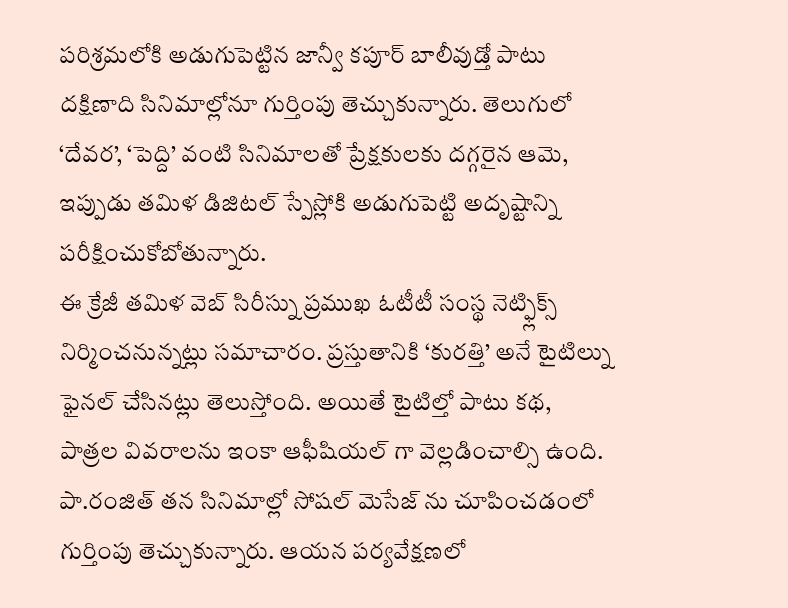పరిశ్రమలోకి అడుగుపెట్టిన జాన్వీ కపూర్ బాలీవుడ్తో పాటు దక్షిణాది సినిమాల్లోనూ గుర్తింపు తెచ్చుకున్నారు. తెలుగులో ‘దేవర’, ‘పెద్ది’ వంటి సినిమాలతో ప్రేక్షకులకు దగ్గరైన ఆమె, ఇప్పుడు తమిళ డిజిటల్ స్పేస్లోకి అడుగుపెట్టి అదృష్టాన్ని పరీక్షించుకోబోతున్నారు.
ఈ క్రేజీ తమిళ వెబ్ సిరీస్ను ప్రముఖ ఓటీటీ సంస్థ నెట్ఫ్లిక్స్ నిర్మించనున్నట్లు సమాచారం. ప్రస్తుతానికి ‘కురత్తి’ అనే టైటిల్ను ఫైనల్ చేసినట్లు తెలుస్తోంది. అయితే టైటిల్తో పాటు కథ, పాత్రల వివరాలను ఇంకా ఆఫీషియల్ గా వెల్లడించాల్సి ఉంది. పా.రంజిత్ తన సినిమాల్లో సోషల్ మెసేజ్ ను చూపించడంలో గుర్తింపు తెచ్చుకున్నారు. ఆయన పర్యవేక్షణలో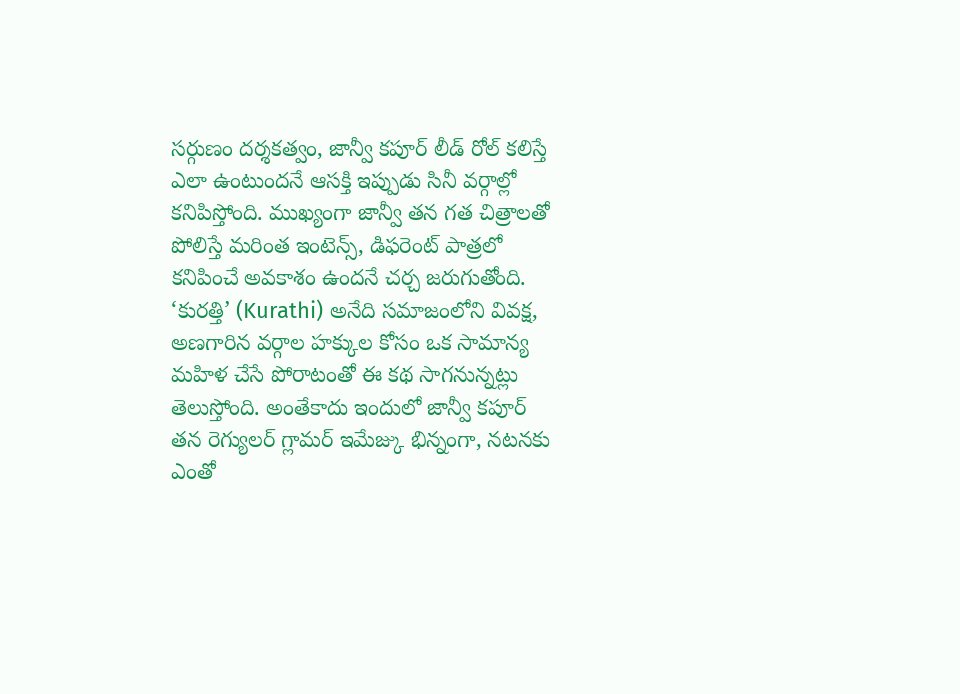సర్గుణం దర్శకత్వం, జాన్వీ కపూర్ లీడ్ రోల్ కలిస్తే ఎలా ఉంటుందనే ఆసక్తి ఇప్పుడు సినీ వర్గాల్లో కనిపిస్తోంది. ముఖ్యంగా జాన్వీ తన గత చిత్రాలతో పోలిస్తే మరింత ఇంటెన్స్, డిఫరెంట్ పాత్రలో కనిపించే అవకాశం ఉందనే చర్చ జరుగుతోంది. ‘కురత్తి’ (Kurathi) అనేది సమాజంలోని వివక్ష, అణగారిన వర్గాల హక్కుల కోసం ఒక సామాన్య మహిళ చేసే పోరాటంతో ఈ కథ సాగనున్నట్లు తెలుస్తోంది. అంతేకాదు ఇందులో జాన్వీ కపూర్ తన రెగ్యులర్ గ్లామర్ ఇమేజ్కు భిన్నంగా, నటనకు ఎంతో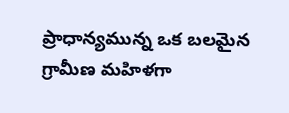ప్రాధాన్యమున్న ఒక బలమైన గ్రామీణ మహిళగా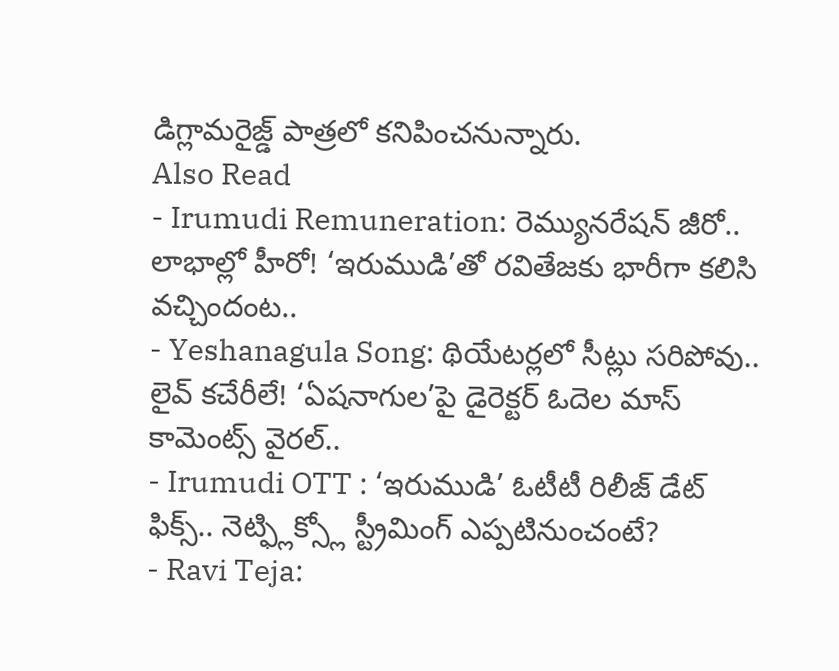డిగ్లామరైజ్డ్ పాత్రలో కనిపించనున్నారు.
Also Read
- Irumudi Remuneration: రెమ్యునరేషన్ జీరో.. లాభాల్లో హీరో! ‘ఇరుముడి’తో రవితేజకు భారీగా కలిసి వచ్చిందంట..
- Yeshanagula Song: థియేటర్లలో సీట్లు సరిపోవు.. లైవ్ కచేరీలే! ‘ఏషనాగుల’పై డైరెక్టర్ ఓదెల మాస్ కామెంట్స్ వైరల్..
- Irumudi OTT : ‘ఇరుముడి’ ఓటీటీ రిలీజ్ డేట్ ఫిక్స్.. నెట్ఫ్లిక్స్లో స్ట్రీమింగ్ ఎప్పటినుంచంటే?
- Ravi Teja: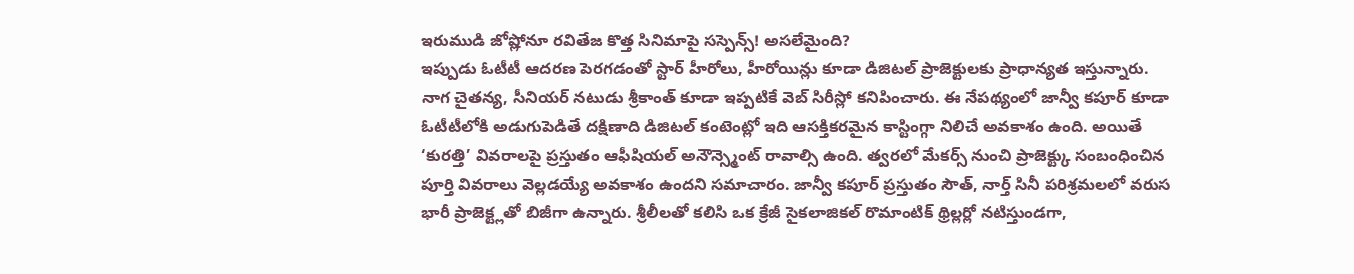ఇరుముడి జోష్లోనూ రవితేజ కొత్త సినిమాపై సస్పెన్స్! అసలేమైంది?
ఇప్పుడు ఓటీటీ ఆదరణ పెరగడంతో స్టార్ హీరోలు, హీరోయిన్లు కూడా డిజిటల్ ప్రాజెక్టులకు ప్రాధాన్యత ఇస్తున్నారు. నాగ చైతన్య, సీనియర్ నటుడు శ్రీకాంత్ కూడా ఇప్పటికే వెబ్ సిరీస్లో కనిపించారు. ఈ నేపథ్యంలో జాన్వీ కపూర్ కూడా ఓటీటీలోకి అడుగుపెడితే దక్షిణాది డిజిటల్ కంటెంట్లో ఇది ఆసక్తికరమైన కాస్టింగ్గా నిలిచే అవకాశం ఉంది. అయితే ‘కురత్తి’ వివరాలపై ప్రస్తుతం ఆఫీషియల్ అనౌన్స్మెంట్ రావాల్సి ఉంది. త్వరలో మేకర్స్ నుంచి ప్రాజెక్ట్కు సంబంధించిన పూర్తి వివరాలు వెల్లడయ్యే అవకాశం ఉందని సమాచారం. జాన్వీ కపూర్ ప్రస్తుతం సౌత్, నార్త్ సినీ పరిశ్రమలలో వరుస భారీ ప్రాజెక్ట్లతో బిజీగా ఉన్నారు. శ్రీలీలతో కలిసి ఒక క్రేజీ సైకలాజికల్ రొమాంటిక్ థ్రిల్లర్లో నటిస్తుండగా,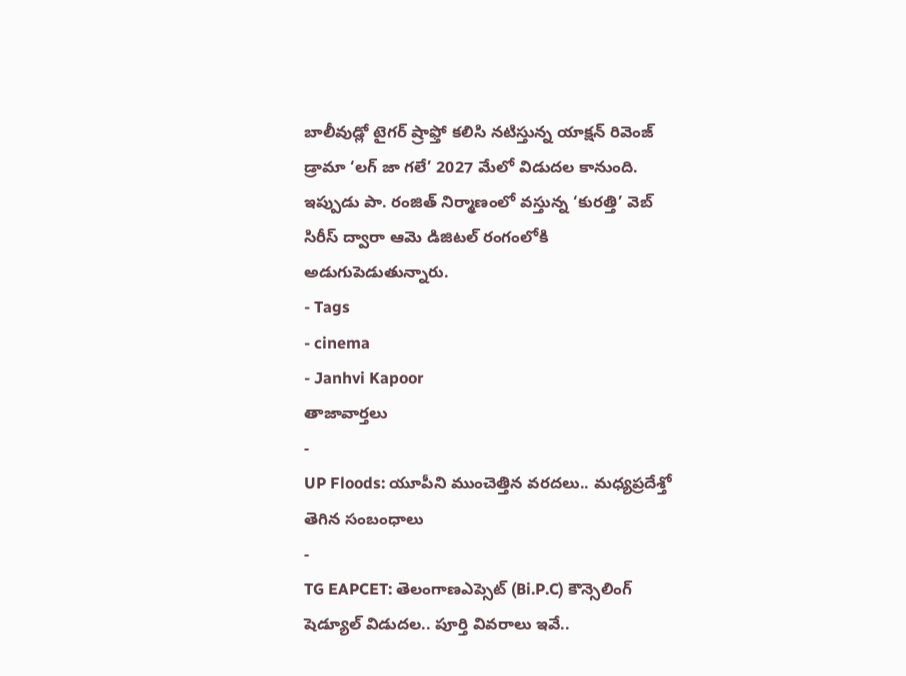బాలీవుడ్లో టైగర్ ష్రాఫ్తో కలిసి నటిస్తున్న యాక్షన్ రివెంజ్ డ్రామా ‘లగ్ జా గలే’ 2027 మేలో విడుదల కానుంది. ఇప్పుడు పా. రంజిత్ నిర్మాణంలో వస్తున్న ‘కురత్తి’ వెబ్ సిరీస్ ద్వారా ఆమె డిజిటల్ రంగంలోకి అడుగుపెడుతున్నారు.
- Tags
- cinema
- Janhvi Kapoor
తాజావార్తలు
-
UP Floods: యూపీని ముంచెత్తిన వరదలు.. మధ్యప్రదేశ్తో తెగిన సంబంధాలు
-
TG EAPCET: తెలంగాణఎప్సెట్ (Bi.P.C) కౌన్సెలింగ్ షెడ్యూల్ విడుదల.. పూర్తి వివరాలు ఇవే..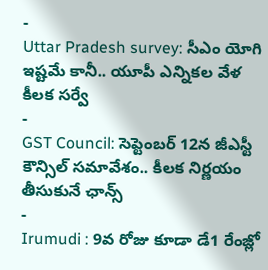-
Uttar Pradesh survey: సీఎం యోగి ఇష్టమే కానీ.. యూపీ ఎన్నికల వేళ కీలక సర్వే
-
GST Council: సెప్టెంబర్ 12న జీఎస్టీ కౌన్సిల్ సమావేశం.. కీలక నిర్ణయం తీసుకునే ఛాన్స్
-
Irumudi : 9వ రోజు కూడా డే1 రేంజ్లో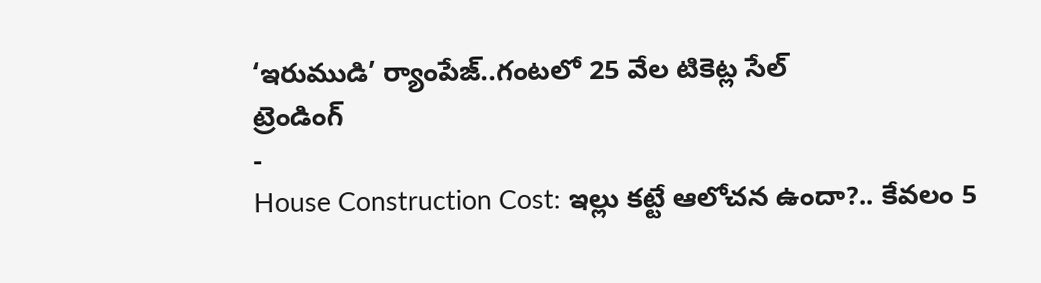‘ఇరుముడి’ ర్యాంపేజ్..గంటలో 25 వేల టికెట్ల సేల్
ట్రెండింగ్
-
House Construction Cost: ఇల్లు కట్టే ఆలోచన ఉందా?.. కేవలం 5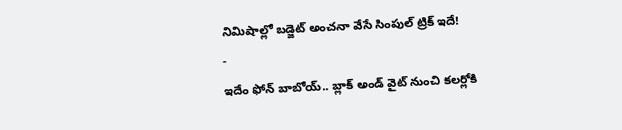నిమిషాల్లో బడ్జెట్ అంచనా వేసే సింపుల్ ట్రిక్ ఇదే!
-
ఇదేం ఫోన్ బాబోయ్.. బ్లాక్ అండ్ వైట్ నుంచి కలర్లోకి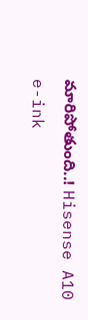మారిపోతుంది..! Hisense A10 e-ink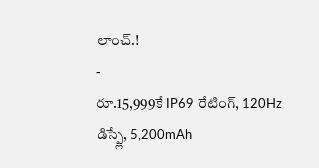లాంచ్.!
-
రూ.15,999కే IP69 రేటింగ్, 120Hz డిస్ప్లే, 5,200mAh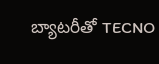బ్యాటరీతో TECNO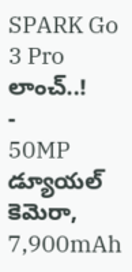SPARK Go 3 Pro లాంచ్..!
-
50MP డ్యూయల్ కెమెరా, 7,900mAh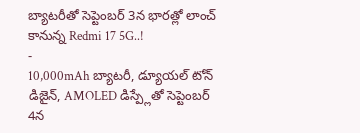బ్యాటరీతో సెప్టెంబర్ 3న భారత్లో లాంచ్ కానున్న Redmi 17 5G..!
-
10,000mAh బ్యాటరీ, డ్యూయల్ టోన్ డిజైన్, AMOLED డిస్ప్లేతో సెప్టెంబర్ 4న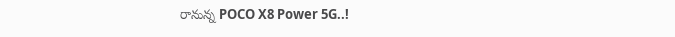రానున్న POCO X8 Power 5G..!